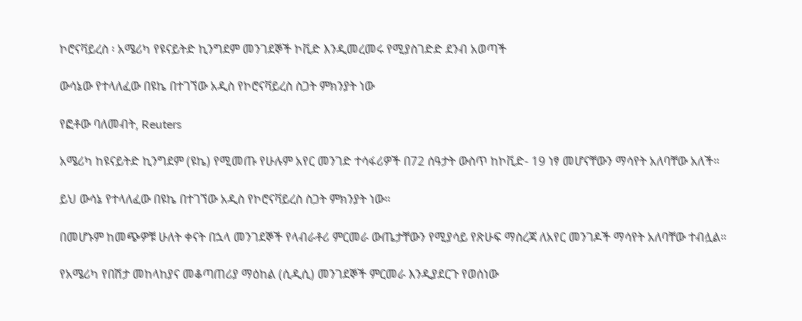ኮሮናቫይረስ ፡ አሜሪካ የዩናይትድ ኪንግደም መንገደኞች ኮቪድ እንዲመረመሩ የሚያስገድድ ደንብ አወጣች

ውሳኔው የተላለፈው በዩኬ በተገኘው አዲስ የኮሮናቫይረስ ስጋት ምክንያት ነው

የፎቶው ባለመብት, Reuters

አሜሪካ ከዩናይትድ ኪንግደም (ዩኬ) የሚመጡ የሁሉም አየር መንገድ ተሳፋሪዎች በ72 ሰዓታት ውስጥ ከኮቪድ- 19 ነፃ መሆናቸውን ማሳየት አለባቸው አለች።

ይህ ውሳኔ የተላለፈው በዩኬ በተገኘው አዲስ የኮሮናቫይረስ ስጋት ምክንያት ነው።

በመሆኑም ከመጭዎቹ ሁለት ቀናት በኋላ መንገደኞች የላብራቶሪ ምርመራ ውጤታቸውን የሚያሳይ የጽሁፍ ማስረጃ ለአየር መንገዶች ማሳየት አለባቸው ተብሏል።

የአሜሪካ የበሽታ መከላከያና መቆጣጠሪያ ማዕከል (ሲዲሲ) መንገደኞች ምርመራ እንዲያደርጉ የወሰነው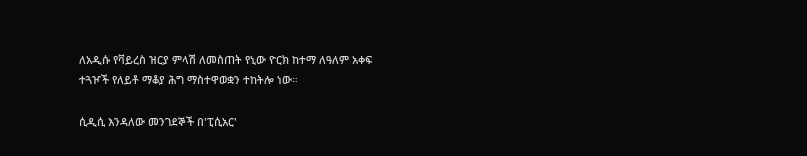ለአዲሱ የቫይረስ ዝርያ ምላሽ ለመስጠት የኒው ዮርክ ከተማ ለዓለም አቀፍ ተጓዦች የለይቶ ማቆያ ሕግ ማስተዋወቋን ተከትሎ ነው።

ሲዲሲ እንዳለው መንገደኞች በ'ፒሲአር'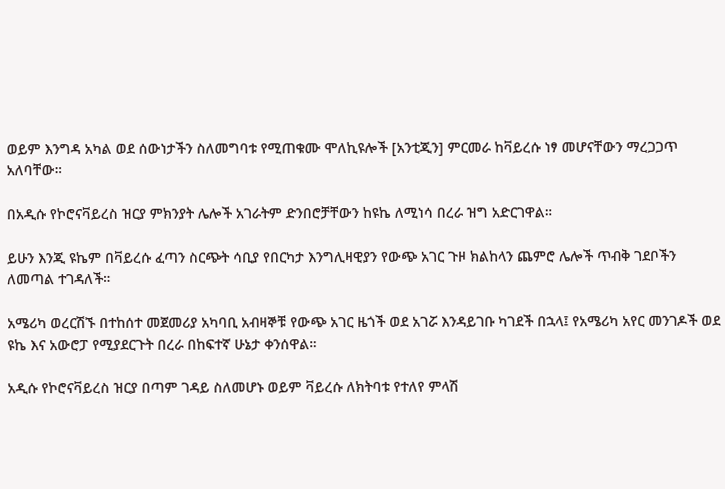ወይም እንግዳ አካል ወደ ሰውነታችን ስለመግባቱ የሚጠቁሙ ሞለኪዩሎች [አንቲጂን] ምርመራ ከቫይረሱ ነፃ መሆናቸውን ማረጋጋጥ አለባቸው።

በአዲሱ የኮሮናቫይረስ ዝርያ ምክንያት ሌሎች አገራትም ድንበሮቻቸውን ከዩኬ ለሚነሳ በረራ ዝግ አድርገዋል።

ይሁን እንጂ ዩኬም በቫይረሱ ፈጣን ስርጭት ሳቢያ የበርካታ እንግሊዛዊያን የውጭ አገር ጉዞ ክልከላን ጨምሮ ሌሎች ጥብቅ ገደቦችን ለመጣል ተገዳለች።

አሜሪካ ወረርሽኙ በተከሰተ መጀመሪያ አካባቢ አብዛኞቹ የውጭ አገር ዜጎች ወደ አገሯ እንዳይገቡ ካገደች በኋላ፤ የአሜሪካ አየር መንገዶች ወደ ዩኬ እና አውሮፓ የሚያደርጉት በረራ በከፍተኛ ሁኔታ ቀንሰዋል።

አዲሱ የኮሮናቫይረስ ዝርያ በጣም ገዳይ ስለመሆኑ ወይም ቫይረሱ ለክትባቱ የተለየ ምላሽ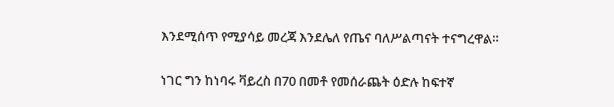እንደሚሰጥ የሚያሳይ መረጃ እንደሌለ የጤና ባለሥልጣናት ተናግረዋል።

ነገር ግን ከነባሩ ቫይረስ በ70 በመቶ የመሰራጨት ዕድሉ ከፍተኛ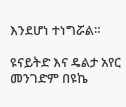እንደሆነ ተነግሯል።

ዩናይትድ እና ዴልታ አየር መንገድም በዩኬ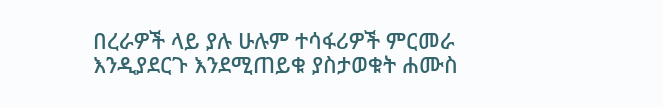በረራዎች ላይ ያሉ ሁሉም ተሳፋሪዎች ምርመራ እንዲያደርጉ እንደሚጠይቁ ያስታወቁት ሐሙስ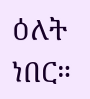ዕለት ነበር።